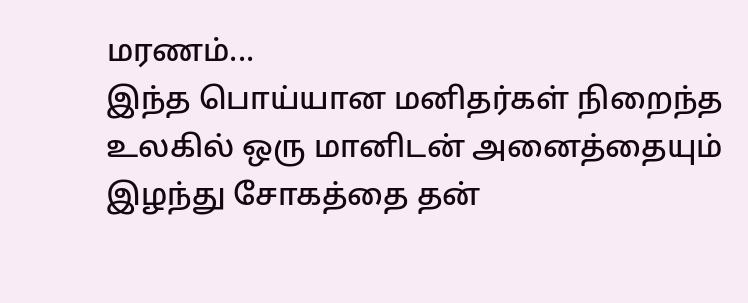மரணம்...
இந்த பொய்யான மனிதர்கள் நிறைந்த உலகில் ஒரு மானிடன் அனைத்தையும் இழந்து சோகத்தை தன்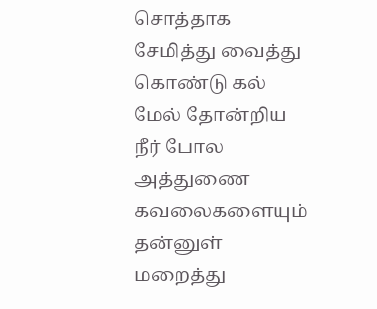சொத்தாக சேமித்து வைத்து கொண்டு கல் மேல் தோன்றிய நீர் போல அத்துணை கவலைகளையும் தன்னுள் மறைத்து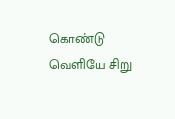கொண்டு வெளியே சிறு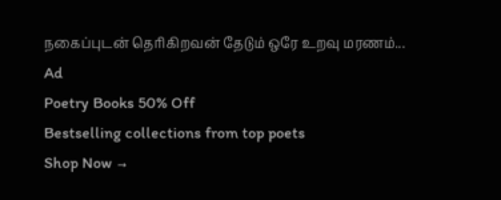நகைப்புடன் தெரிகிறவன் தேடும் ஒரே உறவு மரணம்...
Ad
Poetry Books 50% Off
Bestselling collections from top poets
Shop Now →